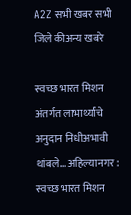A2Z सभी खबर सभी जिले कीअन्य खबरे

स्वच्छ भारत मिशन अंतर्गत लाभार्थ्यांचे अनुदान निधीअभावी थांबले… अहिल्यानगर : स्वच्छ भारत मिशन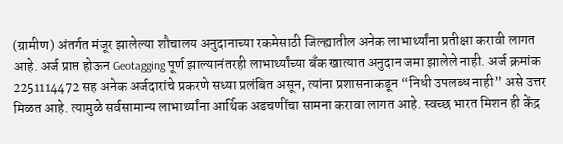(ग्रामीण) अंतर्गत मंजूर झालेल्या शौचालय अनुदानाच्या रकमेसाठी जिल्ह्यातील अनेक लाभार्थ्यांना प्रतीक्षा करावी लागत आहे. अर्ज प्राप्त होऊन Geotagging पूर्ण झाल्यानंतरही लाभार्थ्यांच्या बँक खात्यात अनुदान जमा झालेले नाही. अर्ज क्रमांक 2251114472 सह अनेक अर्जदारांचे प्रकरणे सध्या प्रलंबित असून, त्यांना प्रशासनाकडून “निधी उपलब्ध नाही” असे उत्तर मिळत आहे. त्यामुळे सर्वसामान्य लाभार्थ्यांना आर्थिक अडचणींचा सामना करावा लागत आहे. स्वच्छ भारत मिशन ही केंद्र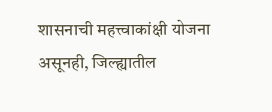शासनाची महत्त्वाकांक्षी योजना असूनही, जिल्ह्यातील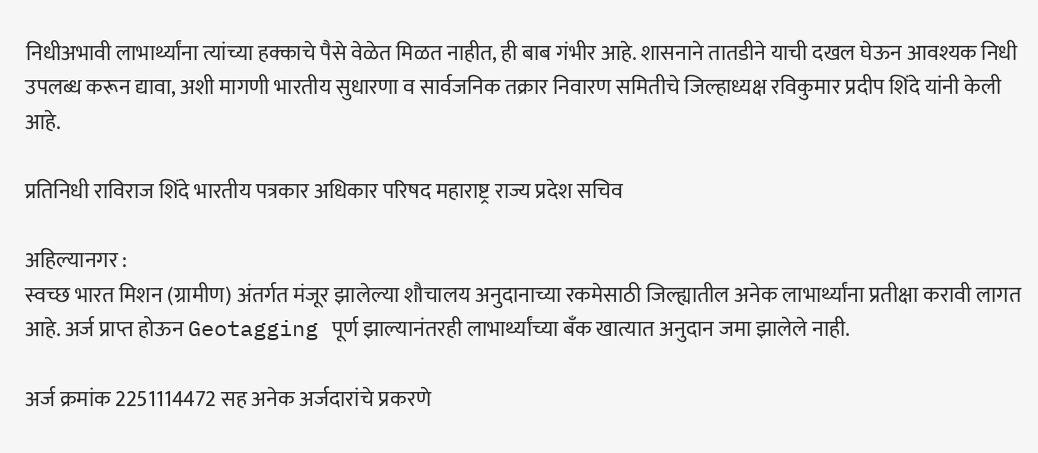निधीअभावी लाभार्थ्यांना त्यांच्या हक्काचे पैसे वेळेत मिळत नाहीत, ही बाब गंभीर आहे. शासनाने तातडीने याची दखल घेऊन आवश्यक निधी उपलब्ध करून द्यावा, अशी मागणी भारतीय सुधारणा व सार्वजनिक तक्रार निवारण समितीचे जिल्हाध्यक्ष रविकुमार प्रदीप शिंदे यांनी केली आहे.

प्रतिनिधी राविराज शिंदे भारतीय पत्रकार अधिकार परिषद महाराष्ट्र राज्य प्रदेश सचिव

अहिल्यानगर :
स्वच्छ भारत मिशन (ग्रामीण) अंतर्गत मंजूर झालेल्या शौचालय अनुदानाच्या रकमेसाठी जिल्ह्यातील अनेक लाभार्थ्यांना प्रतीक्षा करावी लागत आहे. अर्ज प्राप्त होऊन Geotagging पूर्ण झाल्यानंतरही लाभार्थ्यांच्या बँक खात्यात अनुदान जमा झालेले नाही.

अर्ज क्रमांक 2251114472 सह अनेक अर्जदारांचे प्रकरणे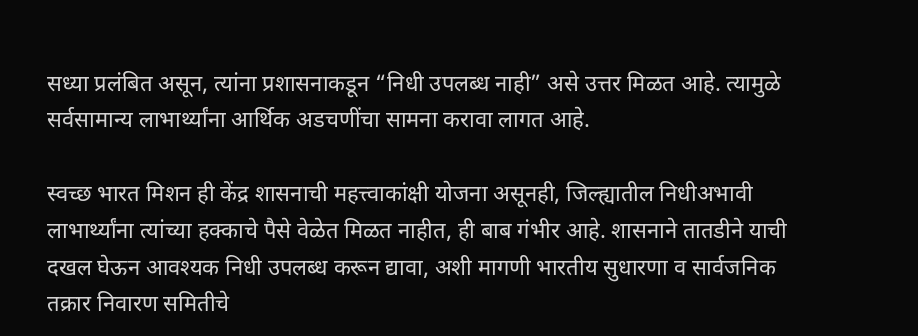सध्या प्रलंबित असून, त्यांना प्रशासनाकडून “निधी उपलब्ध नाही” असे उत्तर मिळत आहे. त्यामुळे सर्वसामान्य लाभार्थ्यांना आर्थिक अडचणींचा सामना करावा लागत आहे.

स्वच्छ भारत मिशन ही केंद्र शासनाची महत्त्वाकांक्षी योजना असूनही, जिल्ह्यातील निधीअभावी लाभार्थ्यांना त्यांच्या हक्काचे पैसे वेळेत मिळत नाहीत, ही बाब गंभीर आहे. शासनाने तातडीने याची दखल घेऊन आवश्यक निधी उपलब्ध करून द्यावा, अशी मागणी भारतीय सुधारणा व सार्वजनिक तक्रार निवारण समितीचे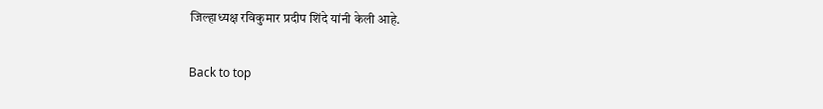जिल्हाध्यक्ष रविकुमार प्रदीप शिंदे यांनी केली आहे.

Back to top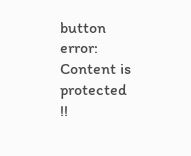button
error: Content is protected !!